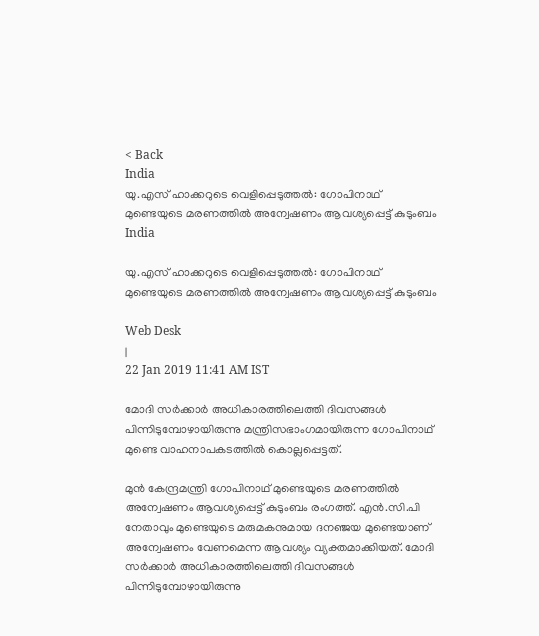< Back
India
യു.എസ്‌ ഹാക്കറുടെ വെളിപ്പെടുത്തല്‍: ഗോപിനാഥ് മുണ്ടെയുടെ മരണത്തിൽ അന്വേഷണം ആവശ്യപ്പെട്ട്‌ കുടുംബം
India

യു.എസ്‌ ഹാക്കറുടെ വെളിപ്പെടുത്തല്‍: ഗോപിനാഥ് മുണ്ടെയുടെ മരണത്തിൽ അന്വേഷണം ആവശ്യപ്പെട്ട്‌ കുടുംബം

Web Desk
|
22 Jan 2019 11:41 AM IST

മോദി സർക്കാർ അധികാരത്തിലെത്തി ദിവസങ്ങൾ പിന്നിടുമ്പോഴായിരുന്നു മന്ത്രിസഭാംഗമായിരുന്ന ഗോപിനാഥ് മുണ്ടെ വാഹനാപകടത്തിൽ കൊല്ലപ്പെട്ടത്.

മുൻ കേന്ദ്രമന്ത്രി ഗോപിനാഥ് മുണ്ടെയുടെ മരണത്തിൽ അന്വേഷണം ആവശ്യപ്പെട്ട്‌ കുടുംബം രംഗത്ത്‌. എൻ.സി.പി നേതാവും മുണ്ടെയുടെ മരുമകനുമായ ദനഞ്ജയ മുണ്ടെയാണ് അന്വേഷണം വേണമെന്ന ആവശ്യം വ്യക്തമാക്കിയത്. മോദി സർക്കാർ അധികാരത്തിലെത്തി ദിവസങ്ങൾ പിന്നിടുമ്പോഴായിരുന്നു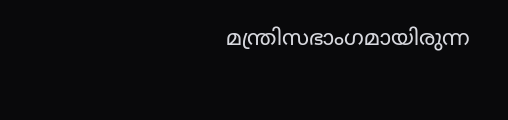മന്ത്രിസഭാംഗമായിരുന്ന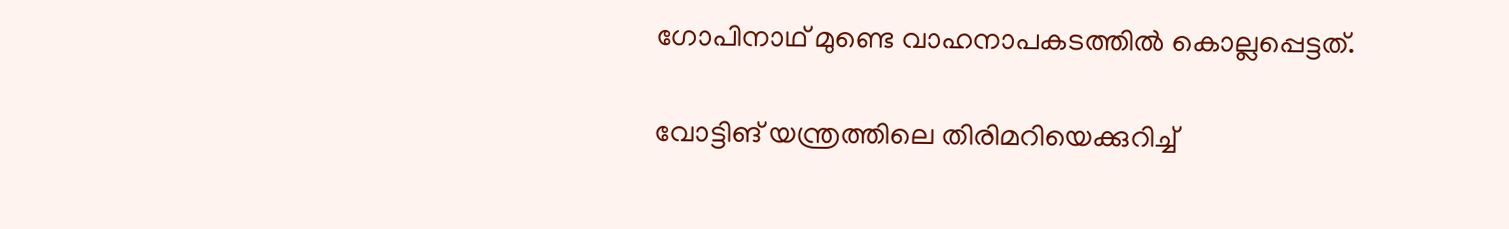ഗോപിനാഥ് മുണ്ടെ വാഹനാപകടത്തിൽ കൊല്ലപ്പെട്ടത്.

വോട്ടിങ്‌ യന്ത്രത്തിലെ തിരിമറിയെക്കുറിച്ച്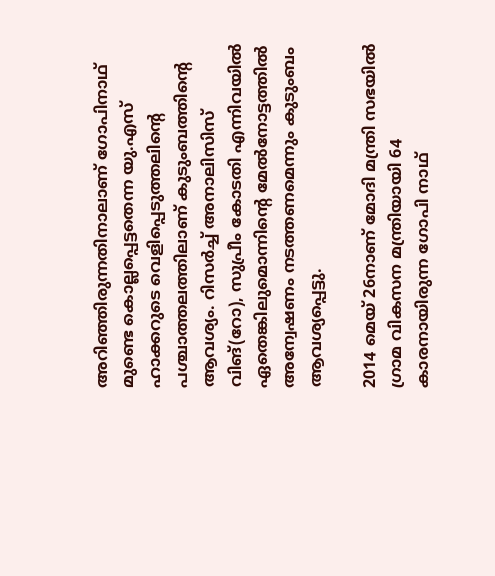അറിഞ്ഞിരുന്നതിനാലാണ്‌ ഗോപിനാഥ് മുണ്ടെ കൊല്ലപ്പെട്ടതെന്ന യു.എസ്‌ ഹാക്കറുടെ വെളിപ്പെടുത്തലിന്റെ പശ്ചാത്തലത്തിലാണ്‌ കുടുംബത്തിന്റെ ആവശ്യം. റിസർച്ച്‌ അനാലിസിസ്‌ വിങ്‌(റോ), സുപ്രീം കോടതി എന്നിവയില്‍ ഏതെങ്കിലുമൊന്നിന്റെ മേല്‍നോട്ടത്തില്‍ അന്വേഷണം നടത്തണമെന്നും കുടുംബം ആവശ്യപ്പെട്ടു.

2014 മെയ് 26നാണ് മോദി മന്ത്രി സഭയിൽ ഗ്രാമ വികസന മന്ത്രിയായി 64 കാരനായിരുന്ന ഗോപി നാഥ്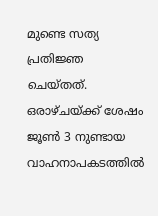മുണ്ടെ സത്യ പ്രതിജ്ഞ ചെയ്തത്. ഒരാഴ്ചയ്‌ക്ക്‌ ശേഷം ജൂൺ 3 നുണ്ടായ വാഹനാപകടത്തിൽ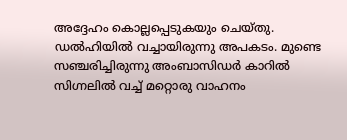അദ്ദേഹം കൊല്ലപ്പെടുകയും ചെയ്തു. ഡൽഹിയിൽ വച്ചായിരുന്നു അപകടം. മുണ്ടെ സഞ്ചരിച്ചിരുന്നു അംബാസിഡർ കാറിൽ സിഗ്നലിൽ വച്ച് മറ്റൊരു വാഹനം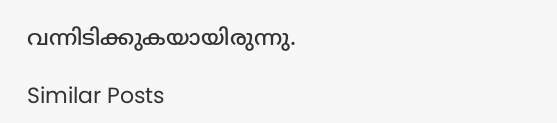വന്നിടിക്കുകയായിരുന്നു.

Similar Posts